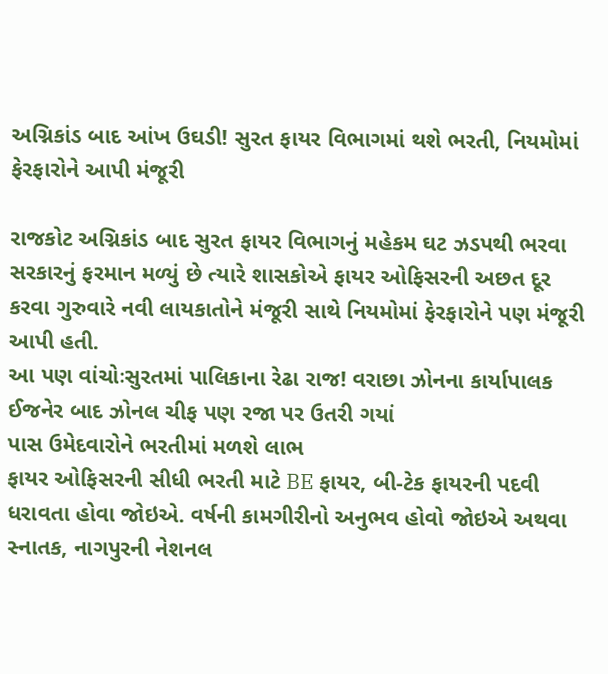અગ્નિકાંડ બાદ આંખ ઉઘડી! સુરત ફાયર વિભાગમાં થશે ભરતી, નિયમોમાં ફેરફારોને આપી મંજૂરી

રાજકોટ અગ્નિકાંડ બાદ સુરત ફાયર વિભાગનું મહેકમ ઘટ ઝડપથી ભરવા સરકારનું ફરમાન મળ્યું છે ત્યારે શાસકોએ ફાયર ઓફિસરની અછત દૂર કરવા ગુરુવારે નવી લાયકાતોને મંજૂરી સાથે નિયમોમાં ફેરફારોને પણ મંજૂરી આપી હતી.
આ પણ વાંચોઃસુરતમાં પાલિકાના રેઢા રાજ! વરાછા ઝોનના કાર્યાપાલક ઈજનેર બાદ ઝોનલ ચીફ પણ રજા પર ઉતરી ગયાં
પાસ ઉમેદવારોને ભરતીમાં મળશે લાભ
ફાયર ઓફિસરની સીધી ભરતી માટે BE ફાયર, બી-ટેક ફાયરની પદવી ધરાવતા હોવા જોઇએ. વર્ષની કામગીરીનો અનુભવ હોવો જોઇએ અથવા સ્નાતક, નાગપુરની નેશનલ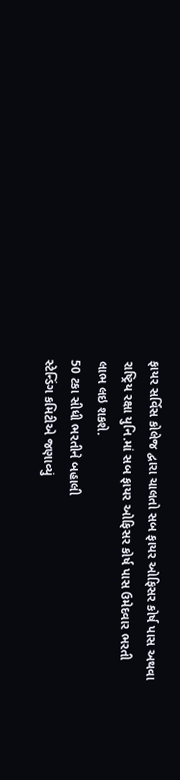ફાયર સર્વિસ કોલેજ દ્વારા ચાલતો સબ ફાયર ઓફિસર કોર્ષ પાસ અથવા રાષ્ટ્રિય રક્ષા યુનિ.માં સબ ફાયર ઓફિસર કોર્ષ પાસ ઉમેદવાર ભરતી લાભ લઇ શકશે.
50 ટકા સીધી ભરતીને બહાલી
સ્ટેન્ડિંગ કમિટીએ જણાવ્યું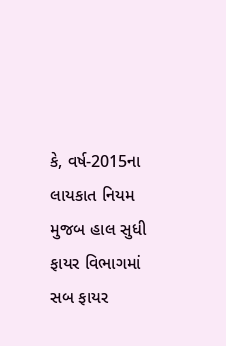કે, વર્ષ-2015ના લાયકાત નિયમ મુજબ હાલ સુધી ફાયર વિભાગમાં સબ ફાયર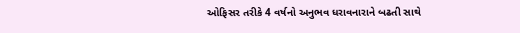ઓફિસર તરીકે 4 વર્ષનો અનુભવ ધરાવનારાને બઢતી સાથે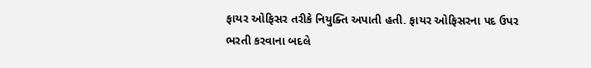ફાયર ઓફિસર તરીકે નિયુક્તિ અપાતી હતી. ફાયર ઓફિસરના પદ ઉપર ભરતી કરવાના બદલે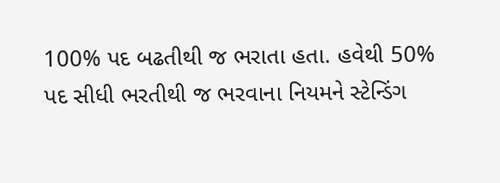100% પદ બઢતીથી જ ભરાતા હતા. હવેથી 50% પદ સીધી ભરતીથી જ ભરવાના નિયમને સ્ટેન્ડિંગ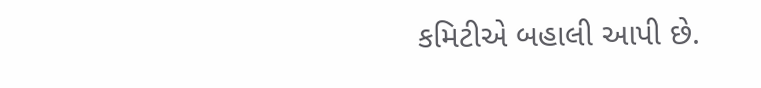કમિટીએ બહાલી આપી છે.